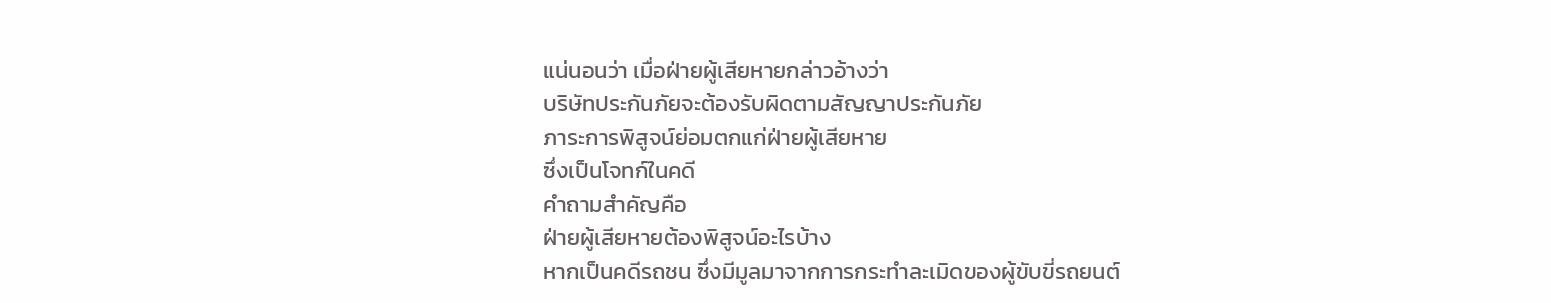แน่นอนว่า เมื่อฝ่ายผู้เสียหายกล่าวอ้างว่า
บริษัทประกันภัยจะต้องรับผิดตามสัญญาประกันภัย
ภาระการพิสูจน์ย่อมตกแก่ฝ่ายผู้เสียหาย
ซึ่งเป็นโจทก์ในคดี
คำถามสำคัญคือ
ฝ่ายผู้เสียหายต้องพิสูจน์อะไรบ้าง
หากเป็นคดีรถชน ซึ่งมีมูลมาจากการกระทำละเมิดของผู้ขับขี่รถยนต์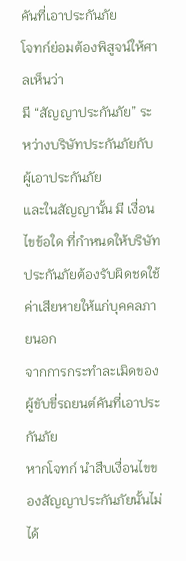คันที่เอาประกันภัย
โจทก์ย่อมต้องพิสูจน์ให้ศาลเห็นว่า
มี “สัญญาประกันภัย” ระหว่างบริษัทประกันภัยกับผู้เอาประกันภัย
และในสัญญานั้น มี เงื่อนไขข้อใด ที่กำหนดให้บริษัทประกันภัยต้องรับผิดชดใช้ค่าเสียหายให้แก่บุคคลภายนอก
จากการกระทำละเมิดของผู้ขับขี่รถยนต์คันที่เอาประกันภัย
หากโจทก์ นำสืบเงื่อนไขของสัญญาประกันภัยนั้นไม่ได้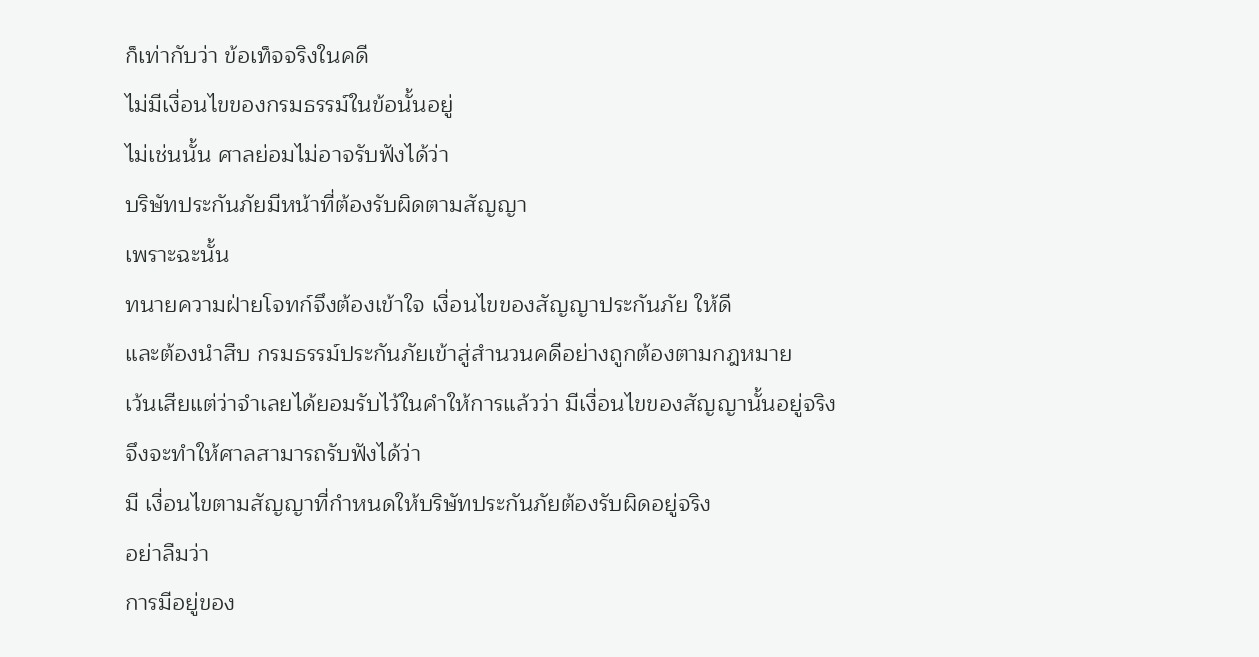ก็เท่ากับว่า ข้อเท็จจริงในคดี
ไม่มีเงื่อนไขของกรมธรรม์ในข้อนั้นอยู่
ไม่เช่นนั้น ศาลย่อมไม่อาจรับฟังได้ว่า
บริษัทประกันภัยมีหน้าที่ต้องรับผิดตามสัญญา
เพราะฉะนั้น
ทนายความฝ่ายโจทก์จึงต้องเข้าใจ เงื่อนไขของสัญญาประกันภัย ให้ดี
และต้องนำสืบ กรมธรรม์ประกันภัยเข้าสู่สำนวนคดีอย่างถูกต้องตามกฎหมาย
เว้นเสียแต่ว่าจำเลยได้ยอมรับไว้ในคำให้การแล้วว่า มีเงื่อนไขของสัญญานั้นอยู่จริง
จึงจะทำให้ศาลสามารถรับฟังได้ว่า
มี เงื่อนไขตามสัญญาที่กำหนดให้บริษัทประกันภัยต้องรับผิดอยู่จริง
อย่าลืมว่า
การมีอยู่ของ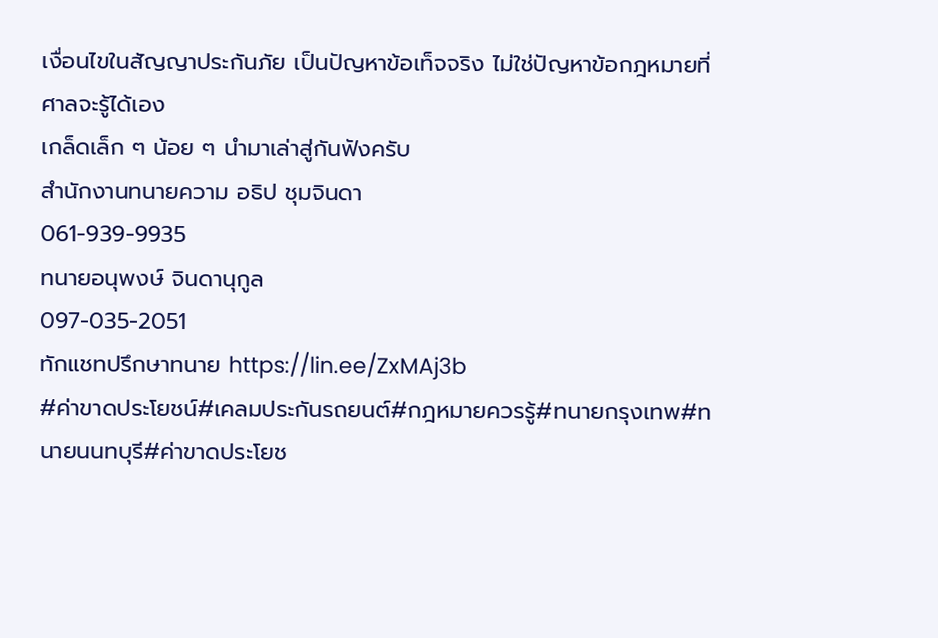เงื่อนไขในสัญญาประกันภัย เป็นปัญหาข้อเท็จจริง ไม่ใช่ปัญหาข้อกฎหมายที่ศาลจะรู้ได้เอง
เกล็ดเล็ก ๆ น้อย ๆ นำมาเล่าสู่กันฟังครับ
สำนักงานทนายความ อธิป ชุมจินดา
061-939-9935
ทนายอนุพงษ์ จินดานุกูล
097-035-2051
ทักแชทปรึกษาทนาย https://lin.ee/ZxMAj3b
#ค่าขาดประโยชน์#เคลมประกันรถยนต์#กฎหมายควรรู้#ทนายกรุงเทพ#ทนายนนทบุรี#ค่าขาดประโยช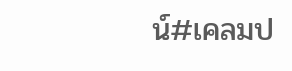น์#เคลมป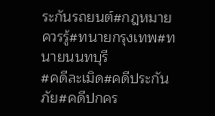ระกันรถยนต์#กฎหมายควรรู้#ทนายกรุงเทพ#ทนายนนทบุรี
#คดีละเมิด#คดีประกันภัย#คดีปกคร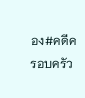อง#คดีครอบครัว